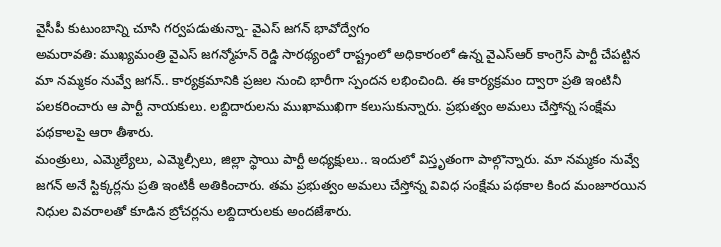వైసీపీ కుటుంబాన్ని చూసి గర్వపడుతున్నా- వైఎస్ జగన్ భావోద్వేగం
అమరావతి: ముఖ్యమంత్రి వైఎస్ జగన్మోహన్ రెడ్డి సారథ్యంలో రాష్ట్రంలో అధికారంలో ఉన్న వైఎస్ఆర్ కాంగ్రెస్ పార్టీ చేపట్టిన మా నమ్మకం నువ్వే జగన్.. కార్యక్రమానికి ప్రజల నుంచి భారీగా స్పందన లభించింది. ఈ కార్యక్రమం ద్వారా ప్రతి ఇంటినీ పలకరించారు ఆ పార్టీ నాయకులు. లబ్దిదారులను ముఖాముఖిగా కలుసుకున్నారు. ప్రభుత్వం అమలు చేస్తోన్న సంక్షేమ పథకాలపై ఆరా తీశారు.
మంత్రులు, ఎమ్మెల్యేలు, ఎమ్మెల్సీలు, జిల్లా స్థాయి పార్టీ అధ్యక్షులు.. ఇందులో విస్తృతంగా పాల్గొన్నారు. మా నమ్మకం నువ్వే జగన్ అనే స్టిక్కర్లను ప్రతి ఇంటికీ అతికించారు. తమ ప్రభుత్వం అమలు చేస్తోన్న వివిధ సంక్షేమ పథకాల కింద మంజూరయిన నిధుల వివరాలతో కూడిన బ్రోచర్లను లబ్దిదారులకు అందజేశారు.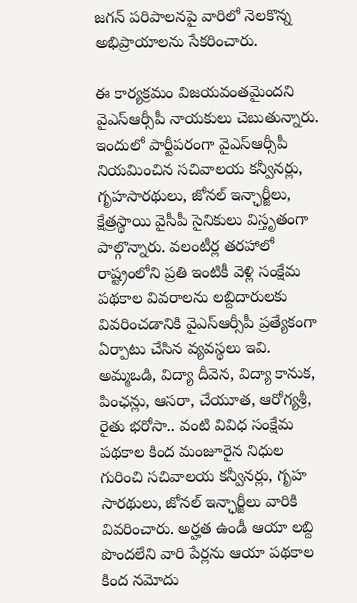జగన్ పరిపాలనపై వారిలో నెలకొన్న అభిప్రాయాలను సేకరించారు.

ఈ కార్యక్రమం విజయవంతమైందని వైఎస్ఆర్సీపీ నాయకులు చెబుతున్నారు. ఇందులో పార్టీపరంగా వైఎస్ఆర్సీపీ నియమించిన సచివాలయ కన్వీనర్లు, గృహసారథులు, జోనల్ ఇన్ఛార్జీలు, క్షేత్రస్థాయి వైసీపీ సైనికులు విస్తృతంగా పాల్గొన్నారు. వలంటీర్ల తరహాలో రాష్ట్రంలోని ప్రతి ఇంటికీ వెళ్లి సంక్షేమ పథకాల వివరాలను లబ్దిదారులకు వివరించడానికి వైఎస్ఆర్సీపీ ప్రత్యేకంగా ఏర్పాటు చేసిన వ్యవస్థలు ఇవి.
అమ్మఒడి, విద్యా దీవెన, విద్యా కానుక, పింఛన్లు, ఆసరా, చేయూత, ఆరోగ్యశ్రీ, రైతు భరోసా.. వంటి వివిధ సంక్షేమ పథకాల కింద మంజూరైన నిధుల గురించి సచివాలయ కన్వీనర్లు, గృహ సారథులు, జోనల్ ఇన్ఛార్జీలు వారికి వివరించారు. అర్హత ఉండీ ఆయా లబ్ది పొందలేని వారి పేర్లను ఆయా పథకాల కింద నమోదు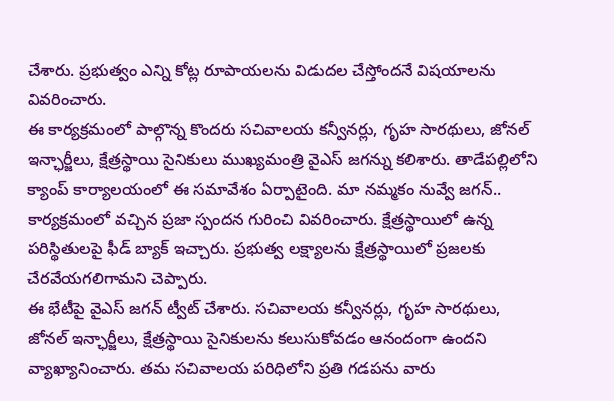చేశారు. ప్రభుత్వం ఎన్ని కోట్ల రూపాయలను విడుదల చేస్తోందనే విషయాలను వివరించారు.
ఈ కార్యక్రమంలో పాల్గొన్న కొందరు సచివాలయ కన్వీనర్లు, గృహ సారథులు, జోనల్ ఇన్ఛార్జీలు, క్షేత్రస్థాయి సైనికులు ముఖ్యమంత్రి వైఎస్ జగన్ను కలిశారు. తాడేపల్లిలోని క్యాంప్ కార్యాలయంలో ఈ సమావేశం ఏర్పాటైంది. మా నమ్మకం నువ్వే జగన్.. కార్యక్రమంలో వచ్చిన ప్రజా స్పందన గురించి వివరించారు. క్షేత్రస్థాయిలో ఉన్న పరిస్థితులపై ఫీడ్ బ్యాక్ ఇచ్చారు. ప్రభుత్వ లక్ష్యాలను క్షేత్రస్థాయిలో ప్రజలకు చేరవేయగలిగామని చెప్పారు.
ఈ భేటీపై వైఎస్ జగన్ ట్వీట్ చేశారు. సచివాలయ కన్వీనర్లు, గృహ సారథులు, జోనల్ ఇన్ఛార్జీలు, క్షేత్రస్థాయి సైనికులను కలుసుకోవడం ఆనందంగా ఉందని వ్యాఖ్యానించారు. తమ సచివాలయ పరిధిలోని ప్రతి గడపను వారు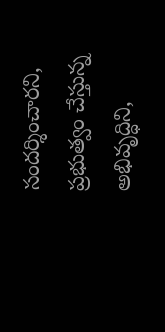సందర్శించారని, ప్రభుత్వం చేస్తున్న అభివృద్ధిని,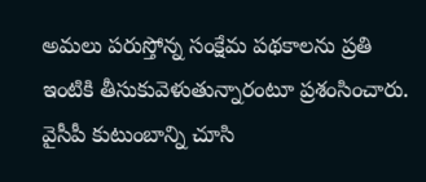అమలు పరుస్తోన్న సంక్షేమ పథకాలను ప్రతి ఇంటికి తీసుకువెళుతున్నారంటూ ప్రశంసించారు. వైసీపీ కుటుంబాన్ని చూసి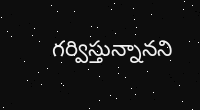గర్విస్తున్నానని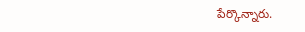పేర్కొన్నారు.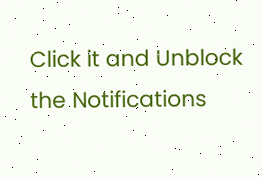Click it and Unblock the Notifications